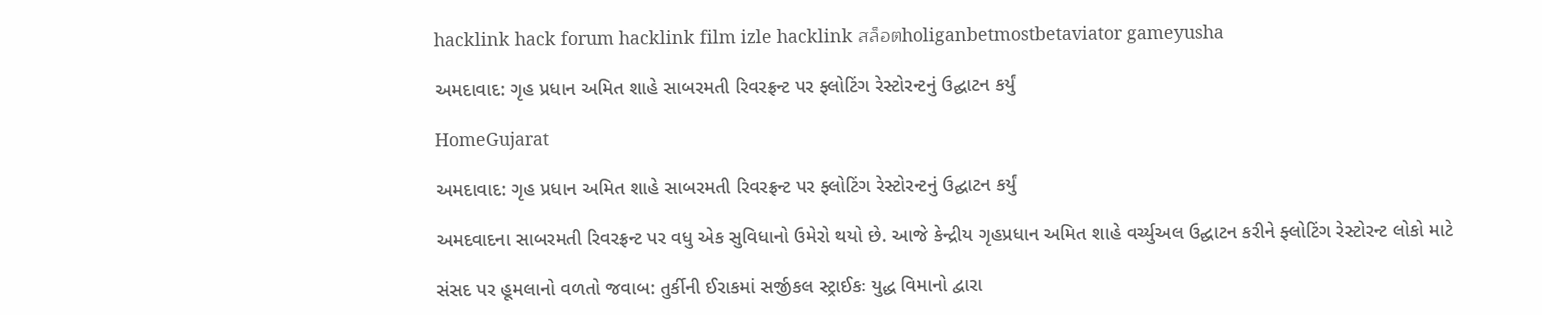hacklink hack forum hacklink film izle hacklink สล็อตholiganbetmostbetaviator gameyusha

અમદાવાદ: ગૃહ પ્રધાન અમિત શાહે સાબરમતી રિવરફ્રન્ટ પર ફ્લોટિંગ રેસ્ટોરન્ટનું ઉદ્ઘાટન કર્યું

HomeGujarat

અમદાવાદ: ગૃહ પ્રધાન અમિત શાહે સાબરમતી રિવરફ્રન્ટ પર ફ્લોટિંગ રેસ્ટોરન્ટનું ઉદ્ઘાટન કર્યું

અમદવાદના સાબરમતી રિવરફ્રન્ટ પર વધુ એક સુવિધાનો ઉમેરો થયો છે. આજે કેન્દ્રીય ગૃહપ્રધાન અમિત શાહે વર્ચ્યુઅલ ઉદ્ઘાટન કરીને ફ્લોટિંગ રેસ્ટોરન્ટ લોકો માટે

સંસદ પર હૂમલાનો વળતો જવાબ: તુર્કીની ઈરાકમાં સર્જીકલ સ્ટ્રાઈકઃ યુદ્ધ વિમાનો દ્વારા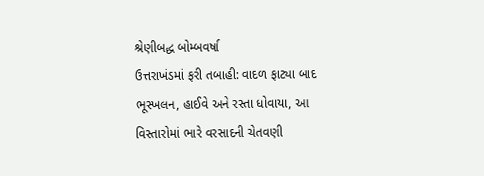શ્રેણીબદ્ધ બોમ્બવર્ષા
ઉત્તરાખંડમાં ફરી તબાહી: વાદળ ફાટ્યા બાદ ભૂસ્ખલન, હાઈવે અને રસ્તા ધોવાયા, આ વિસ્તારોમાં ભારે વરસાદની ચેતવણી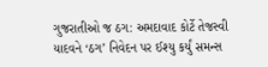ગુજરાતીઓ જ ઠગ: અમદાવાદ કોર્ટે તેજસ્વી યાદવને ‘ઠગ’ નિવેદન પર ઈશ્યુ કર્યું સમન્સ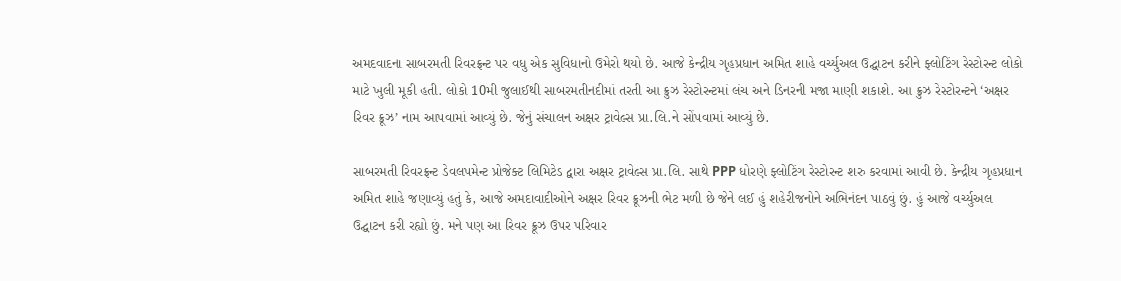અમદવાદના સાબરમતી રિવરફ્રન્ટ પર વધુ એક સુવિધાનો ઉમેરો થયો છે. આજે કેન્દ્રીય ગૃહપ્રધાન અમિત શાહે વર્ચ્યુઅલ ઉદ્ઘાટન કરીને ફ્લોટિંગ રેસ્ટોરન્ટ લોકો માટે ખુલી મૂકી હતી. લોકો 10મી જુલાઈથી સાબરમતીનદીમાં તરતી આ ક્રુઝ રેસ્ટોરન્ટમાં લંચ અને ડિનરની મજા માણી શકાશે. આ ક્રુઝ રેસ્ટોરન્ટને ‘અક્ષર રિવર ક્રૂઝ’ નામ આપવામાં આવ્યું છે. જેનું સંચાલન અક્ષર ટ્રાવેલ્સ પ્રા.લિ.ને સોંપવામાં આવ્યું છે.

સાબરમતી રિવરફ્રન્ટ ડેવલપમેન્ટ પ્રોજેક્ટ લિમિટેડ દ્વારા અક્ષર ટ્રાવેલ્સ પ્રા.લિ. સાથે PPP ધોરણે ફ્લોટિંગ રેસ્ટોરન્ટ શરુ કરવામાં આવી છે. કેન્દ્રીય ગૃહપ્રધાન અમિત શાહે જણાવ્યું હતું કે, આજે અમદાવાદીઓને અક્ષર રિવર ક્રૂઝની ભેટ મળી છે જેને લઈ હું શહેરીજનોને અભિનંદન પાઠવું છું. હું આજે વર્ચ્યુઅલ ઉદ્ઘાટન કરી રહ્યો છું. મને પણ આ રિવર ક્રૂઝ ઉપર પરિવાર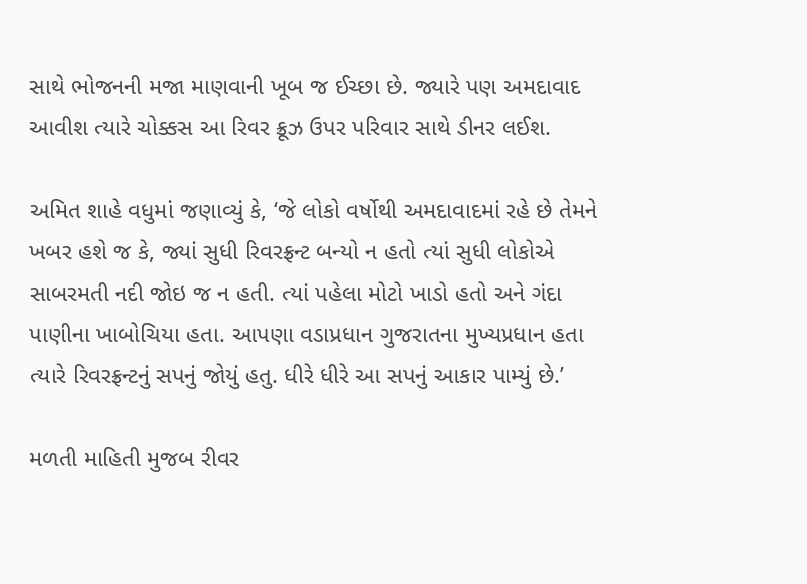સાથે ભોજનની મજા માણવાની ખૂબ જ ઈચ્છા છે. જ્યારે પણ અમદાવાદ આવીશ ત્યારે ચોક્કસ આ રિવર ક્રૂઝ ઉપર પરિવાર સાથે ડીનર લઈશ.

અમિત શાહે વધુમાં જણાવ્યું કે, ‘જે લોકો વર્ષોથી અમદાવાદમાં રહે છે તેમને ખબર હશે જ કે, જ્યાં સુધી રિવરફ્રન્ટ બન્યો ન હતો ત્યાં સુધી લોકોએ સાબરમતી નદી જોઇ જ ન હતી. ત્યાં પહેલા મોટો ખાડો હતો અને ગંદા પાણીના ખાબોચિયા હતા. આપણા વડાપ્રધાન ગુજરાતના મુખ્યપ્રધાન હતા ત્યારે રિવરફ્રન્ટનું સપનું જોયું હતુ. ધીરે ધીરે આ સપનું આકાર પામ્યું છે.’

મળતી માહિતી મુજબ રીવર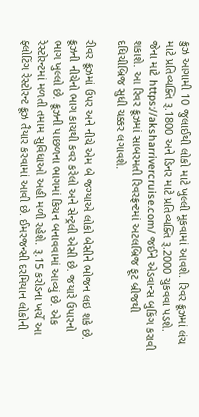ક્રુઝ આગામી 10 જુલાઈથી લોકો માટે ખુલ્લી મૂકવામાં આવશે. રિવર ક્રૂઝમાં લંચ માટે પ્રતિવ્યક્તિ રૂ.1800 અને ડિનર માટે પ્રતિવ્યક્તિ રૂ.2000 ચુકવવા પડશે. જેના માટે https://aksharrivercruise.com/ જઈને એડવાન્સ બુકિંગ કરાવી શકાશે. આ રિવર ક્રૂઝમાં સાબરમતી રિવરફ્રન્ટમાં અટલબ્રિજ ફૂટ બ્રીજથી દધિચીબ્રિજ સુધી ચક્કર લગાવશે.

રીવર ક્રૂઝમાં ઉપર અને નીચે એમ બે જગ્યાએ લોકો બેસીને ભોજન લઇ શકે છે. ક્રૂઝની નીચેનો ભાગ કાચથી કવર કરેલો અને સેન્ટ્રલી એસી છે. જયારે ઉપારનો ભાગ ખુલ્લો છે. ક્રૂઝની પાછળના ભાગમાં કિચન બનાવવામાં આવ્યું છે. એક રેસ્ટોરન્ટમાં મળતી તમામ સુવિધાઓ અહી મળી રહેશે. રૂ.15 કરોડના ખર્ચે આ ફ્લોટિંગ રેસ્ટોરન્ટ ક્રૂઝ તૈયાર કરવામાં આવી છે. ઈમરજન્સી દરમિયાન લોકોની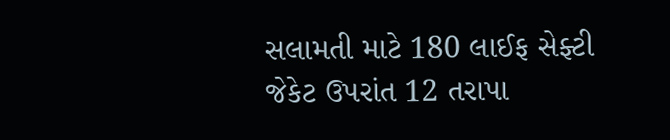સલામતી માટે 180 લાઈફ સેફ્ટી જેકેટ ઉપરાંત 12 તરાપા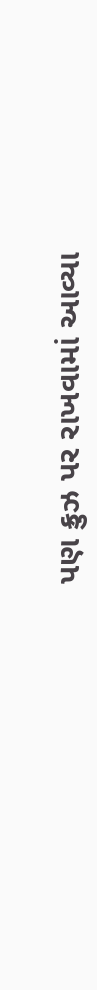પણ ક્રુઝ પર રાખવામાં આવ્યા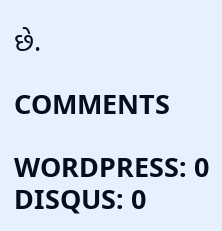છે.

COMMENTS

WORDPRESS: 0
DISQUS: 0